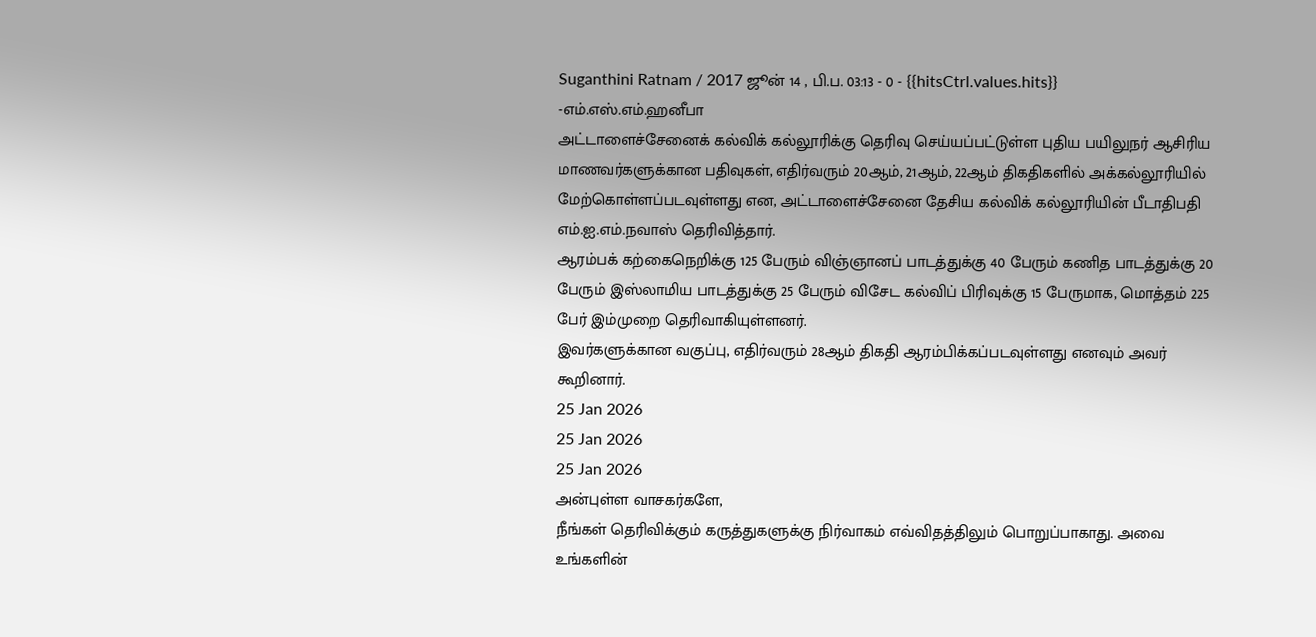Suganthini Ratnam / 2017 ஜூன் 14 , பி.ப. 03:13 - 0 - {{hitsCtrl.values.hits}}
-எம்.எஸ்.எம்.ஹனீபா
அட்டாளைச்சேனைக் கல்விக் கல்லூரிக்கு தெரிவு செய்யப்பட்டுள்ள புதிய பயிலுநர் ஆசிரிய மாணவர்களுக்கான பதிவுகள், எதிர்வரும் 20ஆம், 21ஆம், 22ஆம் திகதிகளில் அக்கல்லூரியில் மேற்கொள்ளப்படவுள்ளது என, அட்டாளைச்சேனை தேசிய கல்விக் கல்லூரியின் பீடாதிபதி எம்.ஐ.எம்.நவாஸ் தெரிவித்தார்.
ஆரம்பக் கற்கைநெறிக்கு 125 பேரும் விஞ்ஞானப் பாடத்துக்கு 40 பேரும் கணித பாடத்துக்கு 20 பேரும் இஸ்லாமிய பாடத்துக்கு 25 பேரும் விசேட கல்விப் பிரிவுக்கு 15 பேருமாக, மொத்தம் 225 பேர் இம்முறை தெரிவாகியுள்ளனர்.
இவர்களுக்கான வகுப்பு, எதிர்வரும் 28ஆம் திகதி ஆரம்பிக்கப்படவுள்ளது எனவும் அவர் கூறினார்.
25 Jan 2026
25 Jan 2026
25 Jan 2026
அன்புள்ள வாசகர்களே,
நீங்கள் தெரிவிக்கும் கருத்துகளுக்கு நிர்வாகம் எவ்விதத்திலும் பொறுப்பாகாது. அவை உங்களின்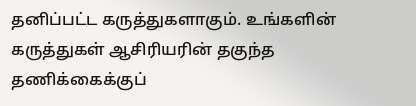தனிப்பட்ட கருத்துகளாகும். உங்களின் கருத்துகள் ஆசிரியரின் தகுந்த தணிக்கைக்குப்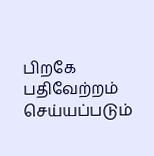பிறகே பதிவேற்றம் செய்யப்படும்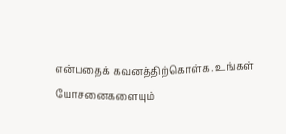என்பதைக் கவனத்திற்கொள்க. உங்கள் யோசனைகளையும்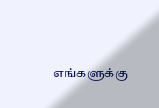எங்களுக்கு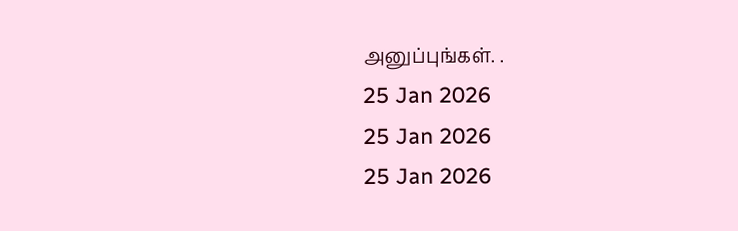அனுப்புங்கள். .
25 Jan 2026
25 Jan 2026
25 Jan 2026